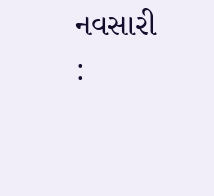નવસારી :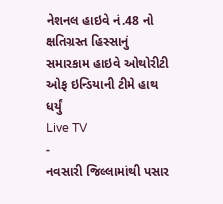નેશનલ હાઇવે નં.48 નો ક્ષતિગ્રસ્ત હિસ્સાનું સમારકામ હાઇવે ઓથોરીટી ઓફ ઇન્ડિયાની ટીમે હાથ ધર્યું
Live TV
-
નવસારી જિલ્લામાંથી પસાર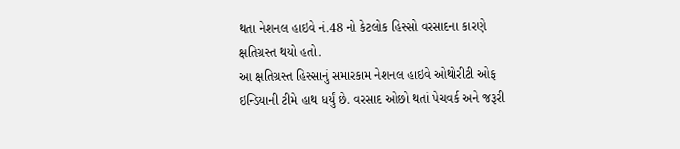થતા નેશનલ હાઇવે નં.48 નો કેટલોક હિસ્સો વરસાદના કારણે ક્ષતિગ્રસ્ત થયો હતો.
આ ક્ષતિગ્રસ્ત હિસ્સાનું સમારકામ નેશનલ હાઇવે ઓથોરીટી ઓફ ઇન્ડિયાની ટીમે હાથ ધર્યું છે. વરસાદ ઓછો થતાં પેચવર્ક અને જરૂરી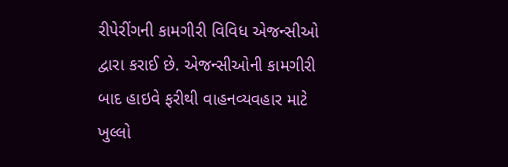રીપેરીંગની કામગીરી વિવિધ એજન્સીઓ દ્વારા કરાઈ છે. એજન્સીઓની કામગીરી બાદ હાઇવે ફરીથી વાહનવ્યવહાર માટે ખુલ્લો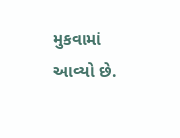મુકવામાં આવ્યો છે.